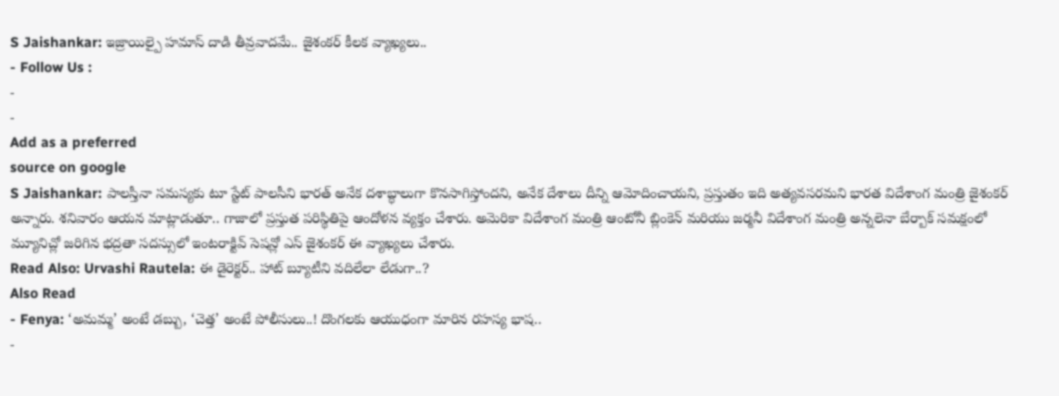S Jaishankar: ఇజ్రాయిల్పై హమాస్ దాడి తీవ్రవాదమే.. జైశంకర్ కీలక వ్యాఖ్యలు..
- Follow Us :
-
-
Add as a preferred
source on google
S Jaishankar: పాలస్తీనా సమస్యకు టూ స్టేట్ పాలసీని భారత్ అనేక దశాబ్ధాలుగా కొనసాగిస్తోందని, అనేక దేశాలు దీన్ని ఆమోదించాయని, ప్రస్తుతం ఇది అత్యవసరమని భారత విదేశాంగ మంత్రి జైశంకర్ అన్నారు. శనివారం ఆయన మాట్లాడుతూ.. గాజాలో ప్రస్తుత పరిస్థితిపై ఆందోళన వ్యక్తం చేశారు. అమెరికా విదేశాంగ మంత్రి ఆంటోనీ బ్లింకెన్ మరియు జర్మనీ విదేశాంగ మంత్రి అన్నలెనా బేర్బాక్ సమక్షంలో మ్యూనిచ్లో జరిగిన భద్రతా సదస్సులో ఇంటరాక్టివ్ సెషన్లో ఎస్ జైశంకర్ ఈ వ్యాఖ్యలు చేశారు.
Read Also: Urvashi Rautela: ఈ డైరెక్టర్.. హాట్ బ్యూటీని వదిలేలా లేడుగా..?
Also Read
- Fenya: ‘అమమ్మ’ అంటే డబ్బు, ‘చెత్త’ అంటే పోలీసులు..! దొంగలకు ఆయుధంగా మారిన రహస్య భాష..
-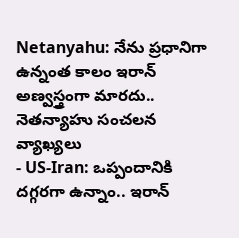Netanyahu: నేను ప్రధానిగా ఉన్నంత కాలం ఇరాన్ అణ్వస్త్రంగా మారదు.. నెతన్యాహు సంచలన వ్యాఖ్యలు
- US-Iran: ఒప్పందానికి దగ్గరగా ఉన్నాం.. ఇరాన్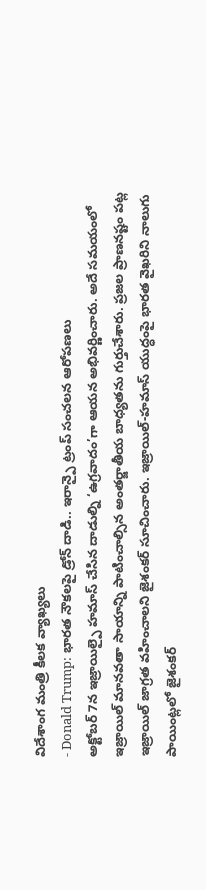విదేశాంగ మంత్రి కీలక వ్యాఖ్యలు
- Donald Trump: భారత నౌకలపై డ్రోన్ దాడి.. ఇరాన్పై ట్రంప్ సంచలన ఆరోపణలు
అక్టోబర్ 7న ఇజ్రాయిల్పై హమాస్ చేసిన దాడుల్ని ‘ఉగ్రవాదం’గా ఆయన అభివర్ణించారు. అదే సమయంలో ఇజ్రాయిల్ మానవతా సాయాన్ని పాటించాల్సిన అంతర్జాతీయ బాధ్యతను గుర్తుచేశారు. ప్రజల ప్రాణనష్టం పట్ల ఇజ్రాయిల్ జాగ్రత వహించాలని జైశంకర్ సూచించారు. ఇజ్రాయిల్-హమాస్ యుద్ధంపై భారత వైఖరిని నాలుగు పాయింట్లలో జైశంకర్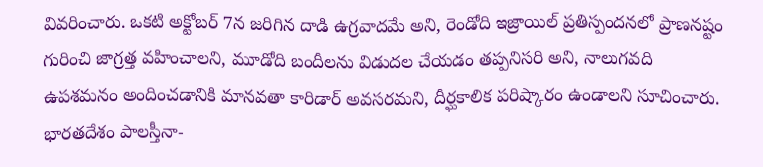వివరించారు. ఒకటి అక్టోబర్ 7న జరిగిన దాడి ఉగ్రవాదమే అని, రెండోది ఇజ్రాయిల్ ప్రతిస్పందనలో ప్రాణనష్టం గురించి జాగ్రత్త వహించాలని, మూడోది బందీలను విడుదల చేయడం తప్పనిసరి అని, నాలుగవది ఉపశమనం అందించడానికి మానవతా కారిడార్ అవసరమని, దీర్ఘకాలిక పరిష్కారం ఉండాలని సూచించారు. భారతదేశం పాలస్తీనా-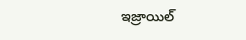ఇజ్రాయిల్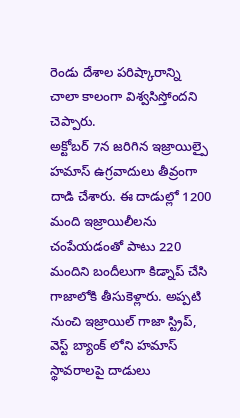రెండు దేశాల పరిష్కారాన్ని చాలా కాలంగా విశ్వసిస్తోందని చెప్పారు.
అక్టోబర్ 7న జరిగిన ఇజ్రాయిల్పై హమాస్ ఉగ్రవాదులు తీవ్రంగా దాడి చేశారు. ఈ దాడుల్లో 1200 మంది ఇజ్రాయిలీలను చంపేయడంతో పాటు 220 మందిని బందీలుగా కిడ్నాప్ చేసి గాజాలోకి తీసుకెళ్లారు. అప్పటి నుంచి ఇజ్రాయిల్ గాజా స్ట్రిప్, వెస్ట్ బ్యాంక్ లోని హమాస్ స్థావరాలపై దాడులు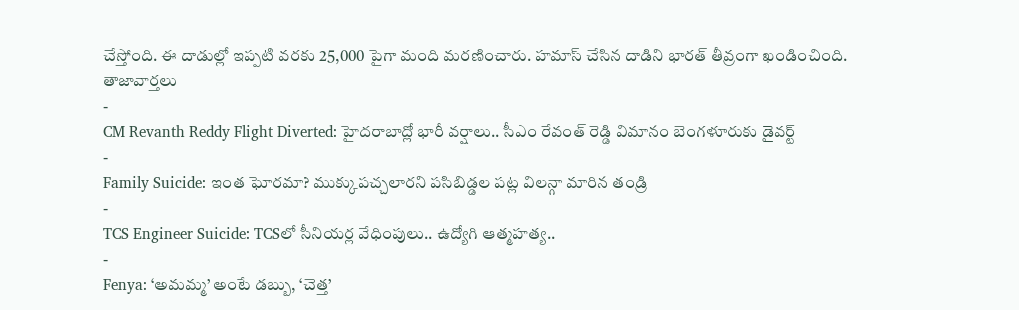చేస్తోంది. ఈ దాడుల్లో ఇప్పటి వరకు 25,000 పైగా మంది మరణించారు. హమాస్ చేసిన దాడిని భారత్ తీవ్రంగా ఖండించింది.
తాజావార్తలు
-
CM Revanth Reddy Flight Diverted: హైదరాబాద్లో భారీ వర్షాలు.. సీఎం రేవంత్ రెడ్డి విమానం బెంగళూరుకు డైవర్ట్
-
Family Suicide: ఇంత ఘోరమా? ముక్కుపచ్చలారని పసిబిడ్డల పట్ల విలన్గా మారిన తండ్రి
-
TCS Engineer Suicide: TCSలో సీనియర్ల వేధింపులు.. ఉద్యోగి ఆత్మహత్య..
-
Fenya: ‘అమమ్మ’ అంటే డబ్బు, ‘చెత్త’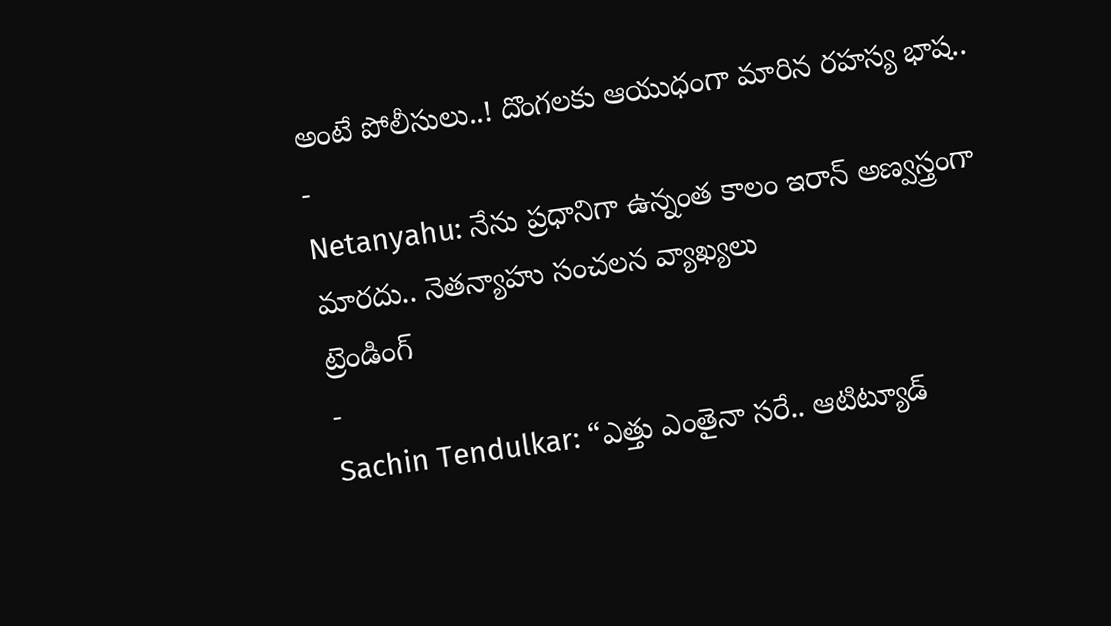అంటే పోలీసులు..! దొంగలకు ఆయుధంగా మారిన రహస్య భాష..
-
Netanyahu: నేను ప్రధానిగా ఉన్నంత కాలం ఇరాన్ అణ్వస్త్రంగా మారదు.. నెతన్యాహు సంచలన వ్యాఖ్యలు
ట్రెండింగ్
-
Sachin Tendulkar: “ఎత్తు ఎంతైనా సరే.. ఆటిట్యూడ్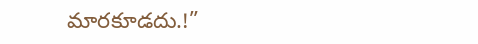మారకూడదు.!”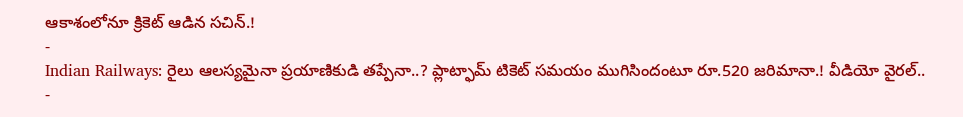ఆకాశంలోనూ క్రికెట్ ఆడిన సచిన్.!
-
Indian Railways: రైలు ఆలస్యమైనా ప్రయాణికుడి తప్పేనా..? ప్లాట్ఫామ్ టికెట్ సమయం ముగిసిందంటూ రూ.520 జరిమానా.! వీడియో వైరల్..
-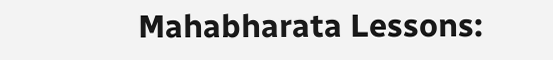Mahabharata Lessons: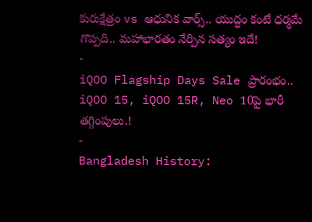కురుక్షేత్రం vs ఆధునిక వార్స్.. యుద్ధం కంటే ధర్మమే గొప్పది.. మహాభారతం నేర్పిన సత్యం ఇదే!
-
iQOO Flagship Days Sale ప్రారంభం.. iQOO 15, iQOO 15R, Neo 10పై భారీ తగ్గింపులు.!
-
Bangladesh History: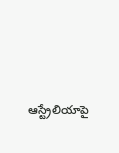ఆస్ట్రేలియాపై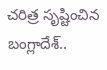చరిత్ర సృష్టించిన బంగ్లాదేశ్..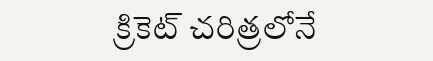క్రికెట్ చరిత్రలోనే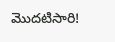మొదటిసారి!